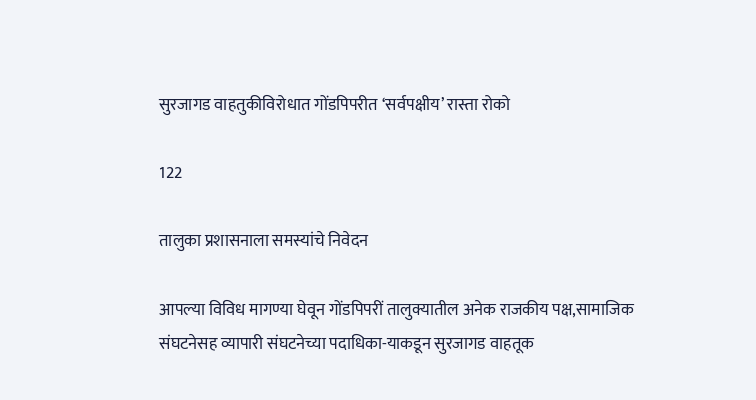सुरजागड वाहतुकीविरोधात गोंडपिपरीत ‘सर्वपक्षीय’ रास्ता रोको

122

तालुका प्रशासनाला समस्यांचे निवेदन

आपल्या विविध मागण्या घेवून गोंडपिपरीं तालुक्यातील अनेक राजकीय पक्ष,सामाजिक संघटनेसह व्यापारी संघटनेच्या पदाधिका-याकडून सुरजागड वाहतूक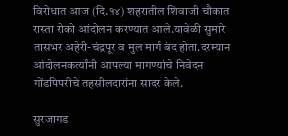विरोधात आज (दि.१४) शहरातील शिवाजी चौकात रास्ता रोको आंदोलन करण्यात आले.यावेळी सुमारे तासभर अहेरी-चंद्रपूर व मुल मार्ग बंद होता.दरम्यान आंदोलनकर्त्यांनी आपल्या मागण्यांचे निवेदन गोंडपिपरीचे तहसीलदारांना सादर केले.

सुरजागड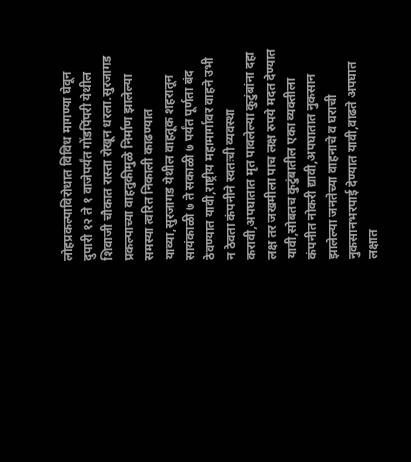लोहप्रकल्पाविरोधात विविध मागण्या घेवून दुपारी १२ ते १ वाजेपर्यंत गोंडपिंपरी येथील शिवाजी चौकात रास्ता रोखून धरला.सुरजागड प्रकल्पाच्या वाहतुकीमुळे निर्माण झालेल्या समस्या त्वरित निकाली काढण्यात याव्या,सुरजागड येथील वाहतूक शहरातून सायंकाळी ७ ते सकाळी ७ पर्यंत पूर्णता बंद ठेवण्यात यावी,राष्ट्रीय महामार्गावर वाहने उभी न ठेवता कंपनीने स्वतःची व्यवस्था करावी,अपघातात मृत पावलेल्या कुटुंबांना दहा लक्ष तर जखमीला पाच लक्ष रुपये मदत देण्यात यावी,सोबतच कुटुंबातील एका व्यक्तीला कंपनीत नोकरी द्यावी,अपघातात नुकसान झालेल्या जनतेच्या वाहनाचे व घराची नुकसानभरपाई देण्यात यावी,वाढते अपघात लक्षात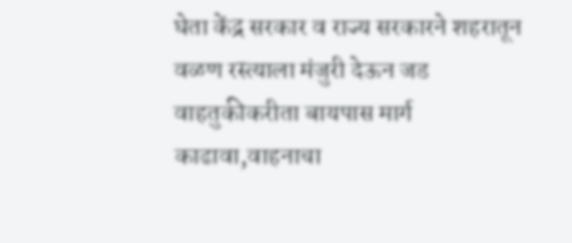घेता केंद्र सरकार व राज्य सरकारने शहरातून वळण रस्त्याला मंजुरी देऊन जड वाहतुकीकरीता बायपास मार्ग काढावा,वाहनाचा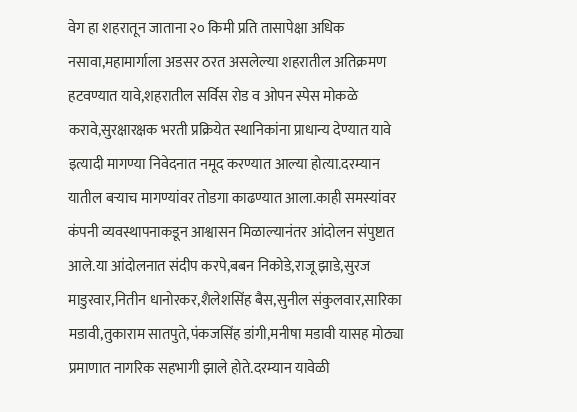वेग हा शहरातून जाताना २० किमी प्रति तासापेक्षा अधिक नसावा,महामार्गाला अडसर ठरत असलेल्या शहरातील अतिक्रमण हटवण्यात यावे,शहरातील सर्विस रोड व ओपन स्पेस मोकळे करावे,सुरक्षारक्षक भरती प्रक्रियेत स्थानिकांना प्राधान्य देण्यात यावे इत्यादी मागण्या निवेदनात नमूद करण्यात आल्या होत्या.दरम्यान यातील बऱ्याच मागण्यांवर तोडगा काढण्यात आला.काही समस्यांवर कंपनी व्यवस्थापनाकडून आश्वासन मिळाल्यानंतर आंदोलन संपुष्टात आले.या आंदोलनात संदीप करपे,बबन निकोडे,राजू झाडे,सुरज माडुरवार,नितीन धानोरकर,शैलेशसिंह बैस,सुनील संकुलवार,सारिका मडावी,तुकाराम सातपुते,पंकजसिंह डांगी,मनीषा मडावी यासह मोठ्या प्रमाणात नागरिक सहभागी झाले होते.दरम्यान यावेळी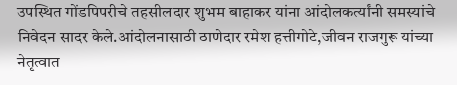उपस्थित गोंडपिपरीचे तहसीलदार शुभम बाहाकर यांना आंदोलकर्त्यांनी समस्यांचे निवेदन सादर केले.आंदोलनासाठी ठाणेदार रमेश हत्तीगोटे,जीवन राजगुरू यांच्या नेतृत्वात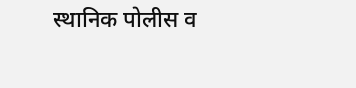स्थानिक पोलीस व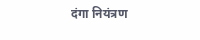दंगा नियंत्रण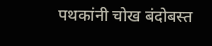पथकांनी चोख बंदोबस्त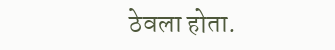ठेवला होता.